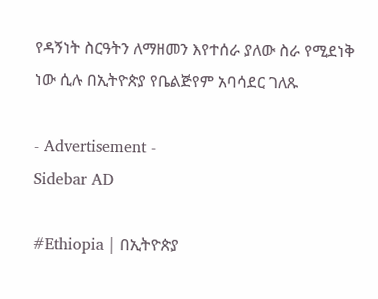የዳኝነት ስርዓትን ለማዘመን እየተሰራ ያለው ስራ የሚደነቅ ነው ሲሉ በኢትዮጵያ የቤልጅየም አባሳደር ገለጹ

- Advertisement -
Sidebar AD

#Ethiopia | በኢትዮጵያ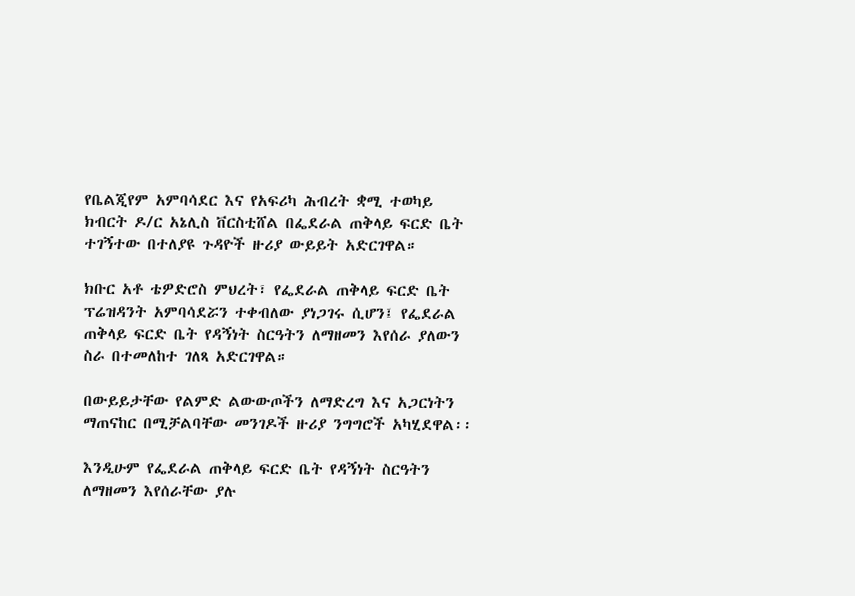የቤልጂየም አምባሳደር እና የአፍሪካ ሕብረት ቋሚ ተወካይ ክብርት ዶ/ር አኔሊስ ቨርስቲሸል በፌደራል ጠቅላይ ፍርድ ቤት ተገኝተው በተለያዩ ጉዳዮች ዙሪያ ውይይት አድርገዋል።

ክቡር አቶ ቴዎድሮስ ምህረት፣ የፌደራል ጠቅላይ ፍርድ ቤት ፕሬዝዳንት አምባሳደሯን ተቀብለው ያነጋገሩ ሲሆን፤ የፌደራል ጠቅላይ ፍርድ ቤት የዳኝነት ስርዓትን ለማዘመን እየሰራ ያለውን ስራ በተመለከተ ገለጻ አድርገዋል።

በውይይታቸው የልምድ ልውውጦችን ለማድረግ እና አጋርነትን ማጠናከር በሚቻልባቸው መንገዶች ዙሪያ ንግግሮች አካሂደዋል፡፡

እንዲሁም የፌደራል ጠቅላይ ፍርድ ቤት የዳኝነት ስርዓትን ለማዘመን እየሰራቸው ያሉ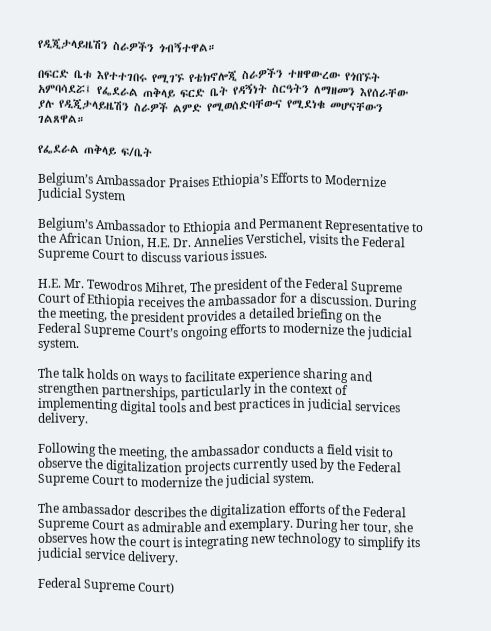የዲጂታላይዜሽን ስራዎችን ጎብኝተዋል።

በፍርድ ቤቱ እየተተገበሩ የሚገኙ የቴክኖሎጂ ስራዎችን ተዘዋውረው የጎበኙት አምባሳደሯ፤ የፌደራል ጠቅላይ ፍርድ ቤት የዳኝነት ስርዓትን ለማዘመን እየሰራቸው ያሉ የዲጂታላይዜሽን ስራዎች ልምድ የሚወሰድባቸውና የሚደነቁ መሆናቸውን ገልጸዋል።

የፌደራል ጠቅላይ ፍ/ቤት

Belgium’s Ambassador Praises Ethiopia’s Efforts to Modernize Judicial System

Belgium’s Ambassador to Ethiopia and Permanent Representative to the African Union, H.E. Dr. Annelies Verstichel, visits the Federal Supreme Court to discuss various issues.

H.E. Mr. Tewodros Mihret, The president of the Federal Supreme Court of Ethiopia receives the ambassador for a discussion. During the meeting, the president provides a detailed briefing on the Federal Supreme Court’s ongoing efforts to modernize the judicial system.

The talk holds on ways to facilitate experience sharing and strengthen partnerships, particularly in the context of implementing digital tools and best practices in judicial services delivery.

Following the meeting, the ambassador conducts a field visit to observe the digitalization projects currently used by the Federal Supreme Court to modernize the judicial system.

The ambassador describes the digitalization efforts of the Federal Supreme Court as admirable and exemplary. During her tour, she observes how the court is integrating new technology to simplify its judicial service delivery.

Federal Supreme Court)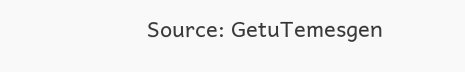Source: GetuTemesgen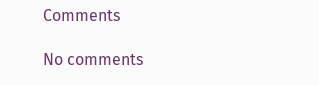Comments

No comments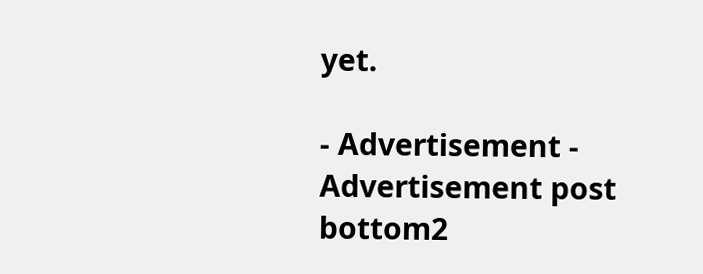yet.

- Advertisement -
Advertisement post bottom2